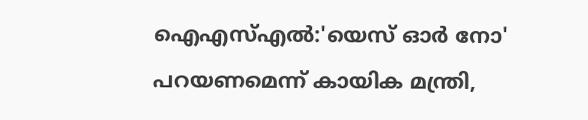ഐഎസ്എല്‍:'യെസ് ഓര്‍ നോ' പറയണമെന്ന് കായിക മന്ത്രി,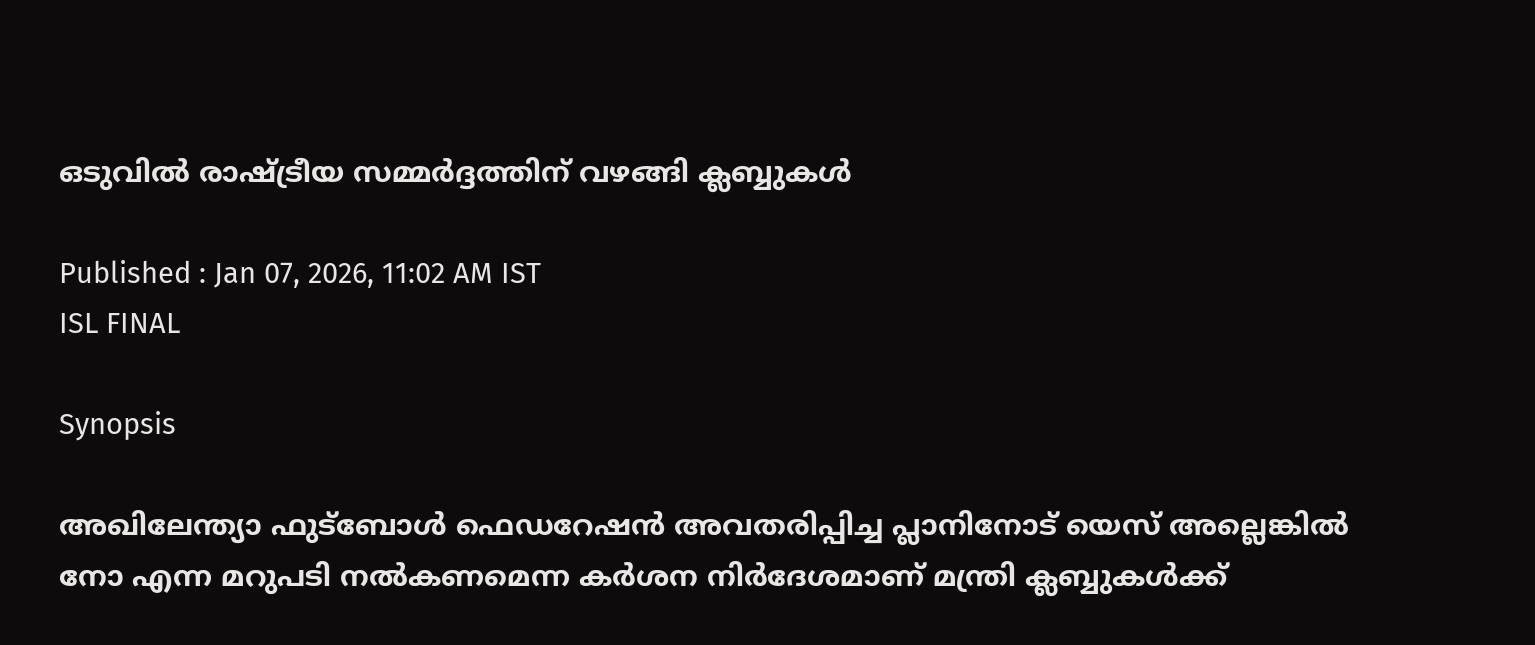ഒടുവില്‍ രാഷ്ട്രീയ സമ്മര്‍ദ്ദത്തിന് വഴങ്ങി ക്ലബ്ബുകള്‍

Published : Jan 07, 2026, 11:02 AM IST
ISL FINAL

Synopsis

അഖിലേന്ത്യാ ഫുട്ബോള്‍ ഫെഡറേഷന്‍ അവതരിപ്പിച്ച പ്ലാനിനോട് യെസ് അല്ലെങ്കില്‍ നോ എന്ന മറുപടി നല്‍കണമെന്ന കർശന നി‍ർദേശമാണ് മന്ത്രി ക്ലബ്ബുകള്‍ക്ക്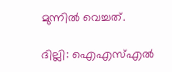മുന്നില്‍ വെച്ചത്.

ദില്ലി: ഐഎസ്എൽ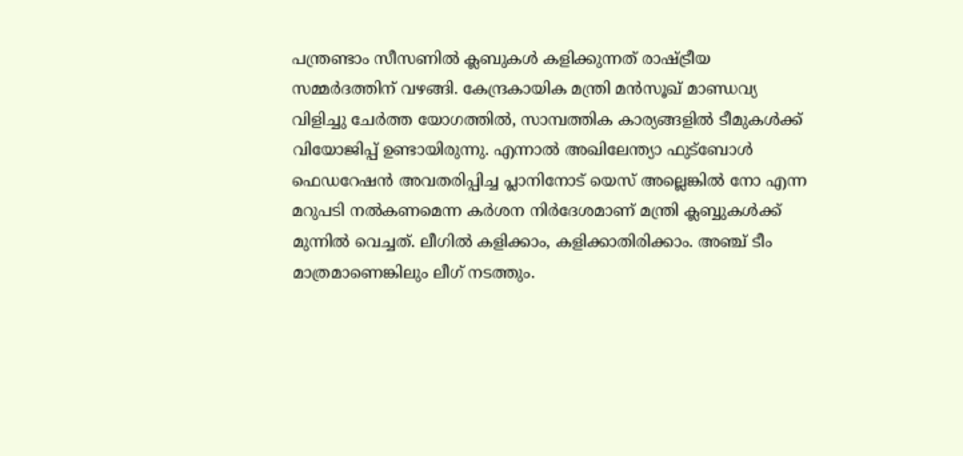പന്ത്രണ്ടാം സീസണിൽ ക്ലബുകൾ കളിക്കുന്നത് രാഷ്ട്രീയ സമ്മ‍ർദത്തിന് വഴങ്ങി. കേന്ദ്രകായിക മന്ത്രി മൻസൂഖ് മാണ്ഡവ്യ വിളിച്ചു ചേർത്ത യോഗത്തിൽ, സാമ്പത്തിക കാര്യങ്ങളിൽ ടീമുകൾക്ക് വിയോജിപ്പ് ഉണ്ടായിരുന്നു. എന്നാൽ അഖിലേന്ത്യാ ഫുട്ബോള്‍ ഫെഡറേഷന്‍ അവതരിപ്പിച്ച പ്ലാനിനോട് യെസ് അല്ലെങ്കില്‍ നോ എന്ന മറുപടി നല്‍കണമെന്ന കർശന നി‍ർദേശമാണ് മന്ത്രി ക്ലബ്ബുകള്‍ക്ക് മുന്നില്‍ വെച്ചത്. ലീഗിൽ കളിക്കാം, കളിക്കാതിരിക്കാം. അഞ്ച് ടീം മാത്രമാണെങ്കിലും ലീഗ് നടത്തും.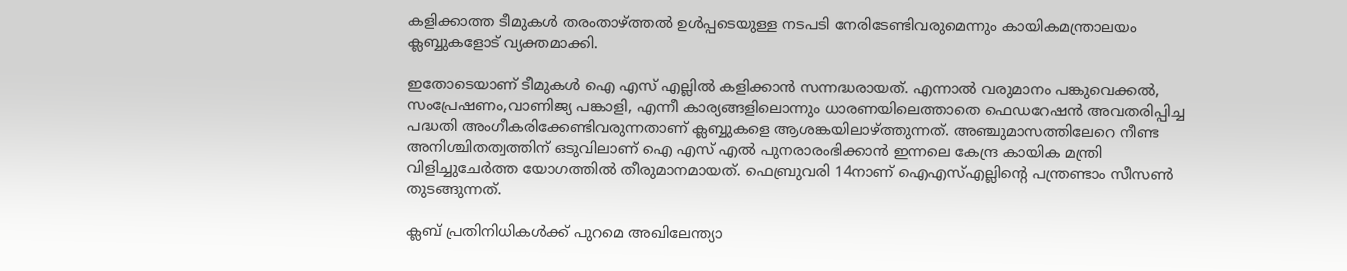കളിക്കാത്ത ടീമുകൾ തരംതാഴ്ത്തൽ ഉൾപ്പടെയുള്ള നടപടി നേരിടേണ്ടിവരുമെന്നും കായികമന്ത്രാലയം ക്ലബ്ബുകളോട് വ്യക്തമാക്കി.

ഇതോടെയാണ് ടീമുകൾ ഐ എസ് എല്ലിൽ കളിക്കാൻ സന്നദ്ധരായത്. എന്നാല്‍ വരുമാനം പങ്കുവെക്കല്‍, സംപ്രേഷണം,വാണിജ്യ പങ്കാളി, എന്നീ കാര്യങ്ങളിലൊന്നും ധാരണയിലെത്താതെ ഫെഡറേഷന്‍ അവതരിപ്പിച്ച പദ്ധതി അംഗീകരിക്കേണ്ടിവരുന്നതാണ് ക്ലബ്ബുകളെ ആശങ്കയിലാഴ്ത്തുന്നത്. അഞ്ചുമാസത്തിലേറെ നീണ്ട അനിശ്ചിതത്വത്തിന് ഒടുവിലാണ് ഐ എസ് എൽ പുനരാരംഭിക്കാൻ ഇന്നലെ കേന്ദ്ര കായിക മന്ത്രി വിളിച്ചുചേര്‍ത്ത യോഗത്തില്‍ തീരുമാനമായത്. ഫെബ്രുവരി 14നാണ് ഐഎസ്എല്ലിന്‍റെ പന്ത്രണ്ടാം സീസൺ തുടങ്ങുന്നത്.

ക്ലബ് പ്രതിനിധികൾക്ക് പുറമെ അഖിലേന്ത്യാ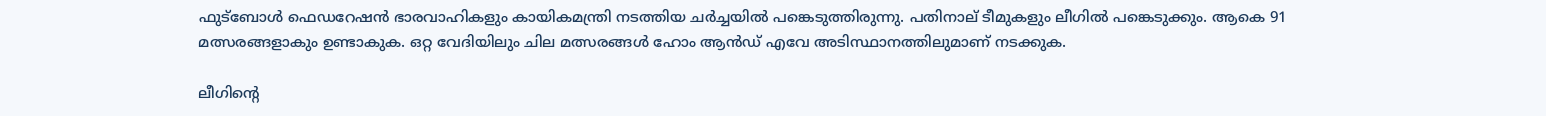ഫുട്ബോള്‍ ഫെഡറേഷന്‍ ഭാരവാഹികളും കായികമന്ത്രി നടത്തിയ ചർച്ചയില്‍ പങ്കെടുത്തിരുന്നു. പതിനാല് ടീമുകളും ലീഗിൽ പങ്കെടുക്കും. ആകെ 91 മത്സരങ്ങളാകും ഉണ്ടാകുക. ഒറ്റ വേദിയിലും ചില മത്സരങ്ങൾ ഹോം ആൻഡ് എവേ അടിസ്ഥാനത്തിലുമാണ് നടക്കുക.

ലീഗിന്റെ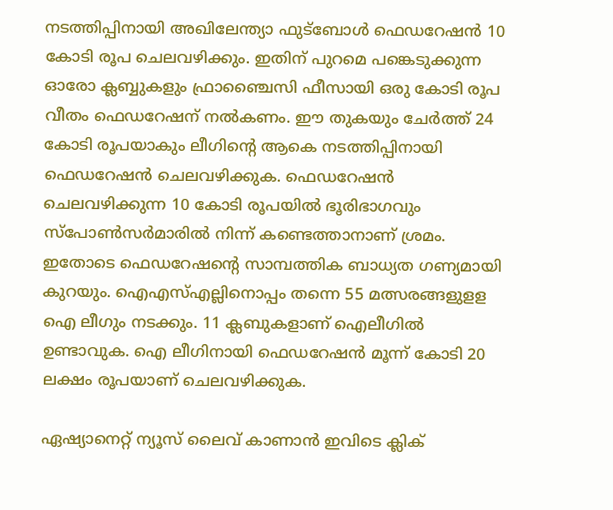നടത്തിപ്പിനായി അഖിലേന്ത്യാ ഫുട്ബോള്‍ ഫെഡറേഷന്‍ 10 കോടി രൂപ ചെലവഴിക്കും. ഇതിന് പുറമെ പങ്കെടുക്കുന്ന ഓരോ ക്ലബ്ബുകളും ഫ്രാഞ്ചൈസി ഫീസായി ഒരു കോടി രൂപ വീതം ഫെഡറേഷന് നല്‍കണം. ഈ തുകയും ചേര്‍ത്ത് 24 കോടി രൂപയാകും ലീഗിന്‍റെ ആകെ നടത്തിപ്പിനായി ഫെഡറേഷന്‍ ചെലവഴിക്കുക. ഫെഡറേഷന്‍ ചെലവഴിക്കുന്ന 10 കോടി രൂപയില്‍ ഭൂരിഭാഗവും സ്പോണ്‍സര്‍മാരില്‍ നിന്ന് കണ്ടെത്താനാണ് ശ്രമം. ഇതോടെ ഫെഡറേഷന്‍റെ സാമ്പത്തിക ബാധ്യത ഗണ്യമായി കുറയും. ഐഎസ്എല്ലിനൊപ്പം തന്നെ 55 മത്സരങ്ങളുളള ഐ ലീഗും നടക്കും. 11 ക്ലബുകളാണ് ഐലീഗിൽ ഉണ്ടാവുക. ഐ ലീഗിനായി ഫെഡറേഷന്‍ മൂന്ന് കോടി 20 ലക്ഷം രൂപയാണ് ചെലവഴിക്കുക.

ഏഷ്യാനെറ്റ് ന്യൂസ് ലൈവ് കാണാന്‍ ഇവിടെ ക്ലിക്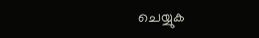ചെയ്യുക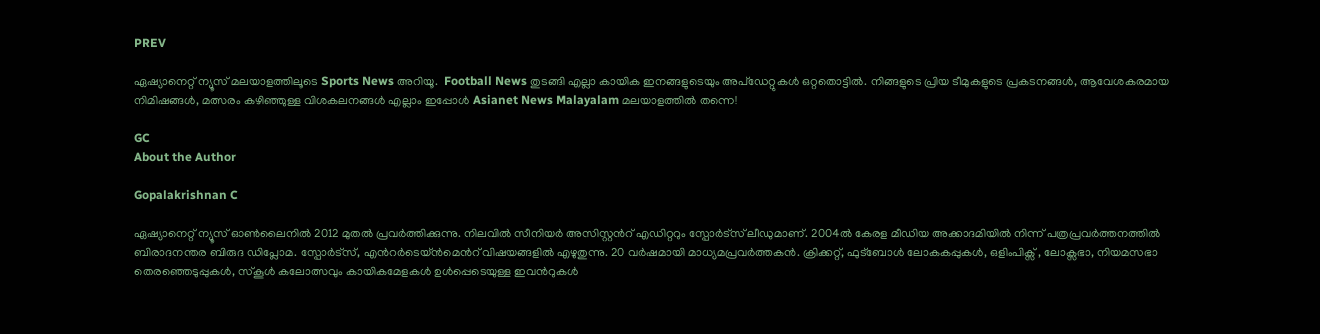PREV

ഏഷ്യാനെറ്റ് ന്യൂസ് മലയാളത്തിലൂടെ Sports News അറിയൂ.  Football News തുടങ്ങി എല്ലാ കായിക ഇനങ്ങളുടെയും അപ്‌ഡേറ്റുകൾ ഒറ്റതൊട്ടിൽ. നിങ്ങളുടെ പ്രിയ ടീമുകളുടെ പ്രകടനങ്ങൾ, ആവേശകരമായ നിമിഷങ്ങൾ, മത്സരം കഴിഞ്ഞുള്ള വിശകലനങ്ങൾ എല്ലാം ഇപ്പോൾ Asianet News Malayalam മലയാളത്തിൽ തന്നെ!

GC
About the Author

Gopalakrishnan C

ഏഷ്യാനെറ്റ് ന്യൂസ് ഓണ്‍ലൈനില്‍ 2012 മുതല്‍ പ്രവര്‍ത്തിക്കുന്നു. നിലവില്‍ സീനിയര്‍ അസിസ്റ്റന്‍റ് എഡിറ്ററും സ്പോർട്സ് ലീഡുമാണ്. 2004ൽ കേരള മീഡിയ അക്കാദമിയില്‍ നിന്ന് പത്രപ്രവര്‍ത്തനത്തില്‍ ബിരാദനന്തര ബിരുദ ഡിപ്ലോമ. സ്പോര്‍ട്സ്, എന്‍റര്‍ടെയ്ൻമെന്‍റ് വിഷയങ്ങളില്‍ എഴുതുന്നു. 20 വര്‍ഷമായി മാധ്യമപ്രവര്‍ത്തകൻ. ക്രിക്കറ്റ്, ഫുട്ബോള്‍ ലോകകപ്പുകൾ, ഒളിംപിക്സ് , ലോക്സഭാ, നിയമസഭാ തെരഞ്ഞെടുപ്പുകള്‍, സ്കൂള്‍ കലോത്സവും കായികമേളകള്‍ ഉള്‍പ്പെടെയുള്ള ഇവന്‍റുകള്‍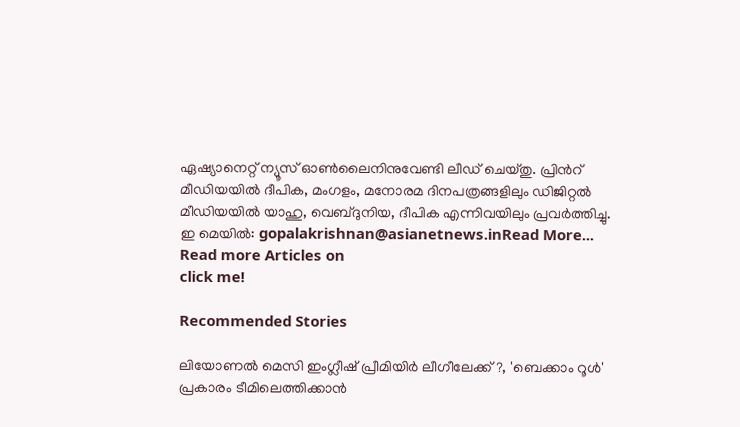ഏഷ്യാനെറ്റ് ന്യൂസ് ഓണ്‍ലൈനിനുവേണ്ടി ലീഡ് ചെയ്തു. പ്രിന്‍റ് മീഡിയയില്‍ ദീപിക, മംഗളം, മനോരമ ദിനപത്രങ്ങളിലും ഡിജിറ്റൽ മീഡിയയില്‍ യാഹു, വെബ്ദുനിയ, ദീപിക എന്നിവയിലും പ്രവര്‍ത്തിച്ചു. ഇ മെയില്‍: gopalakrishnan@asianetnews.inRead More...
Read more Articles on
click me!

Recommended Stories

ലിയോണല്‍ മെസി ഇംഗ്ലീഷ് പ്രീമിയിര്‍ ലീഗീലേക്ക്?, 'ബെക്കാം റൂൾ' പ്രകാരം ടീമിലെത്തിക്കാന്‍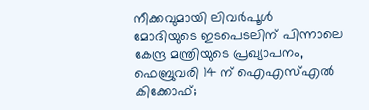നീക്കവുമായി ലിവര്‍പൂൾ
മോദിയുടെ ഇടപെടലിന് പിന്നാലെ കേന്ദ്ര മന്ത്രിയുടെ പ്രഖ്യാപനം, ഫെബ്രുവരി 14 ന് ഐഎസ്എൽ കിക്കോഫ്;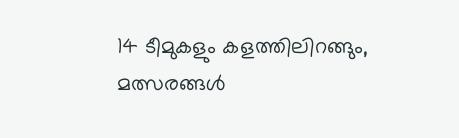14 ടീമുകളും കളത്തിലിറങ്ങും, മത്സരങ്ങൾ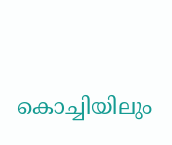കൊച്ചിയിലും